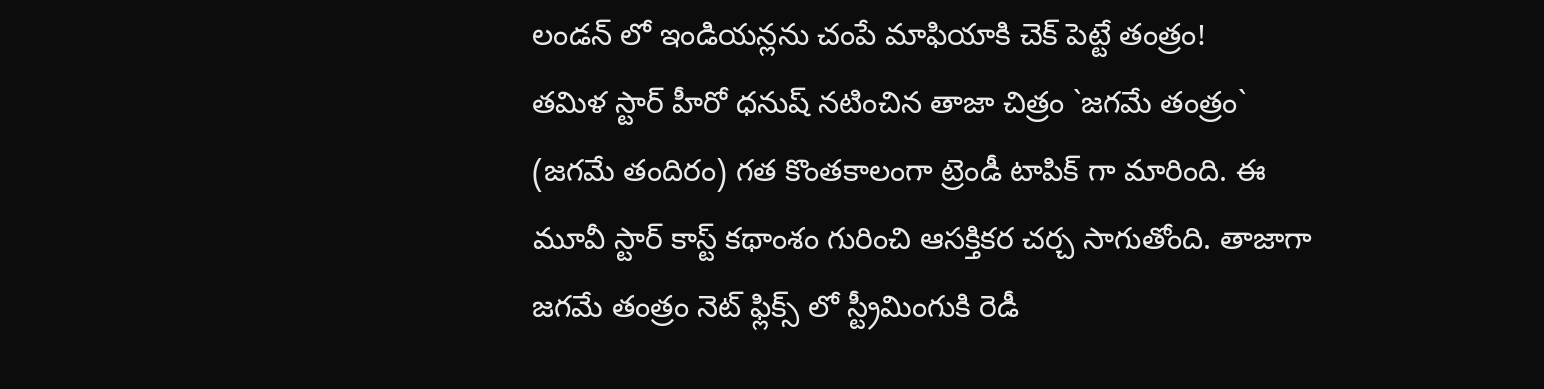లండన్ లో ఇండియన్లను చంపే మాఫియాకి చెక్ పెట్టే తంత్రం!
తమిళ స్టార్ హీరో ధనుష్ నటించిన తాజా చిత్రం `జగమే తంత్రం` (జగమే తందిరం) గత కొంతకాలంగా ట్రెండీ టాపిక్ గా మారింది. ఈ మూవీ స్టార్ కాస్ట్ కథాంశం గురించి ఆసక్తికర చర్చ సాగుతోంది. తాజాగా జగమే తంత్రం నెట్ ఫ్లిక్స్ లో స్ట్రీమింగుకి రెడీ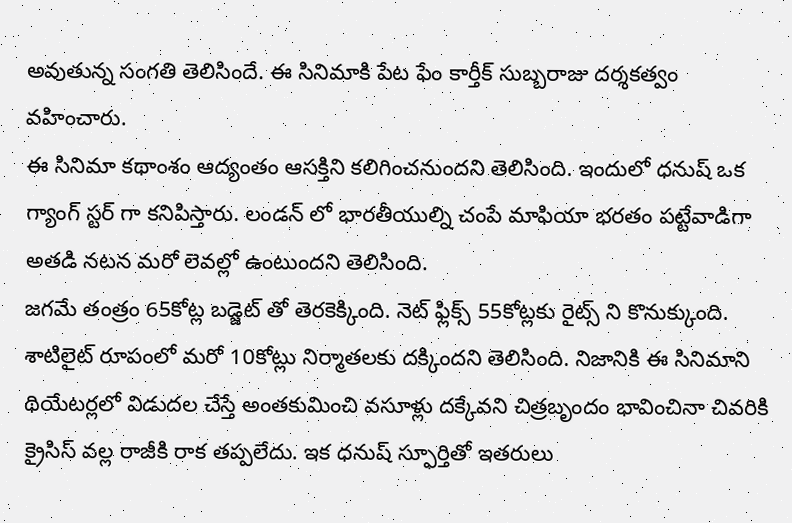అవుతున్న సంగతి తెలిసిందే. ఈ సినిమాకి పేట ఫేం కార్తీక్ సుబ్బరాజు దర్శకత్వం వహించారు.
ఈ సినిమా కథాంశం ఆద్యంతం ఆసక్తిని కలిగించనుందని తెలిసింది. ఇందులో ధనుష్ ఒక గ్యాంగ్ స్టర్ గా కనిపిస్తారు. లండన్ లో భారతీయుల్ని చంపే మాఫియా భరతం పట్టేవాడిగా అతడి నటన మరో లెవల్లో ఉంటుందని తెలిసింది.
జగమే తంత్రం 65కోట్ల బడ్జెట్ తో తెరకెక్కింది. నెట్ ఫ్లిక్స్ 55కోట్లకు రైట్స్ ని కొనుక్కుంది. శాటిలైట్ రూపంలో మరో 10కోట్లు నిర్మాతలకు దక్కిందని తెలిసింది. నిజానికి ఈ సినిమాని థియేటర్లలో విడుదల చేస్తే అంతకుమించి వసూళ్లు దక్కేవని చిత్రబృందం భావించినా చివరికి క్రైసిస్ వల్ల రాజీకి రాక తప్పలేదు. ఇక ధనుష్ స్ఫూర్తితో ఇతరులు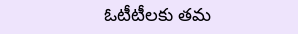ఓటీటీలకు తమ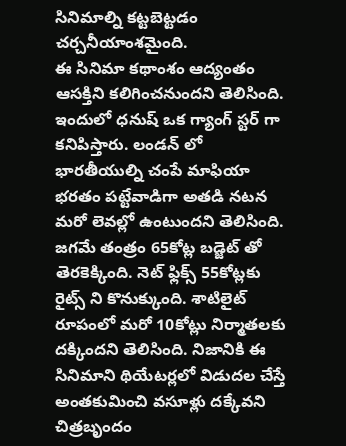సినిమాల్ని కట్టబెట్టడం చర్చనీయాంశమైంది.
ఈ సినిమా కథాంశం ఆద్యంతం ఆసక్తిని కలిగించనుందని తెలిసింది. ఇందులో ధనుష్ ఒక గ్యాంగ్ స్టర్ గా కనిపిస్తారు. లండన్ లో భారతీయుల్ని చంపే మాఫియా భరతం పట్టేవాడిగా అతడి నటన మరో లెవల్లో ఉంటుందని తెలిసింది.
జగమే తంత్రం 65కోట్ల బడ్జెట్ తో తెరకెక్కింది. నెట్ ఫ్లిక్స్ 55కోట్లకు రైట్స్ ని కొనుక్కుంది. శాటిలైట్ రూపంలో మరో 10కోట్లు నిర్మాతలకు దక్కిందని తెలిసింది. నిజానికి ఈ సినిమాని థియేటర్లలో విడుదల చేస్తే అంతకుమించి వసూళ్లు దక్కేవని చిత్రబృందం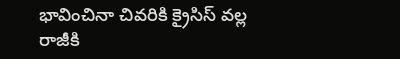భావించినా చివరికి క్రైసిస్ వల్ల రాజీకి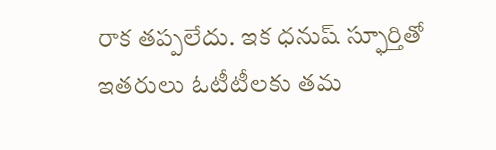రాక తప్పలేదు. ఇక ధనుష్ స్ఫూర్తితో ఇతరులు ఓటీటీలకు తమ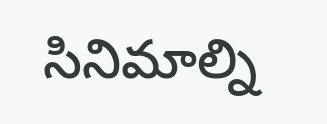సినిమాల్ని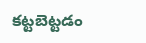కట్టబెట్టడం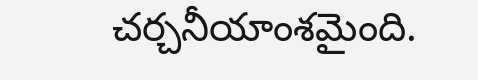చర్చనీయాంశమైంది.